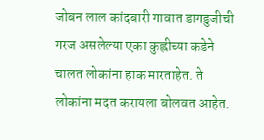जोबन लाल कांदबारी गावात डागडुजीची गरज असलेल्या एका कुह्लीच्या कडेने चालत लोकांना हाक मारताहेत. ते लोकांना मदत करायला बोलवत आहेत.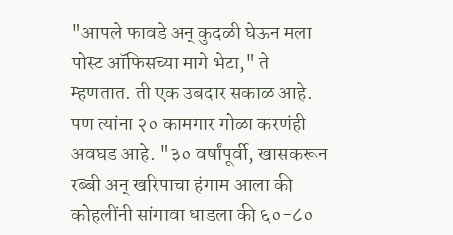"आपले फावडे अन् कुदळी घेऊन मला पोस्ट ऑफिसच्या मागे भेटा," ते म्हणतात. ती एक उबदार सकाळ आहे. पण त्यांना २० कामगार गोळा करणंही अवघड आहे. "३० वर्षांपूर्वी, खासकरून रब्बी अन् खरिपाचा हंगाम आला की कोहलींनी सांगावा धाडला की ६०-८०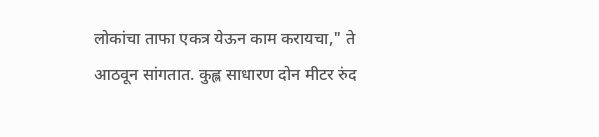लोकांचा ताफा एकत्र येऊन काम करायचा," ते आठवून सांगतात. कुह्ल साधारण दोन मीटर रुंद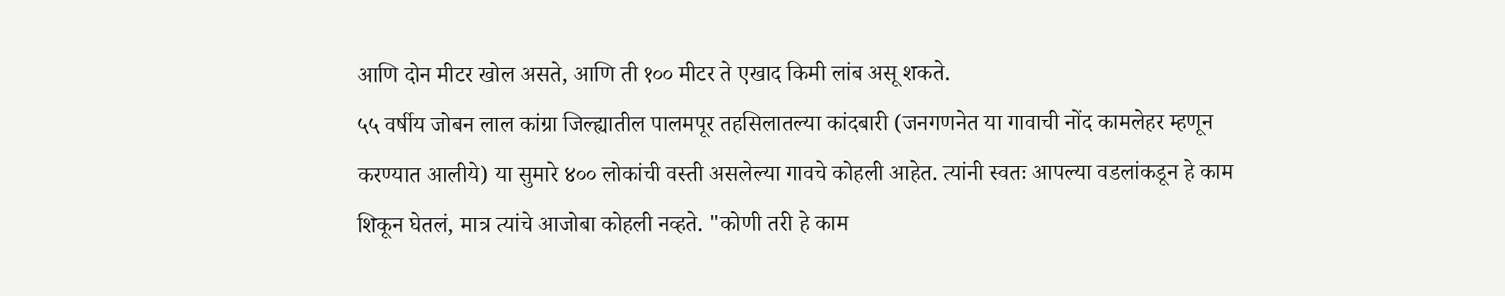आणि दोन मीटर खोल असते, आणि ती १०० मीटर ते एखाद किमी लांब असू शकते.
५५ वर्षीय जोबन लाल कांग्रा जिल्ह्यातील पालमपूर तहसिलातल्या कांदबारी (जनगणनेत या गावाची नोंद कामलेहर म्हणून करण्यात आलीये) या सुमारे ४०० लोकांची वस्ती असलेल्या गावचे कोहली आहेत. त्यांनी स्वतः आपल्या वडलांकडून हे काम शिकून घेतलं, मात्र त्यांचे आजोबा कोहली नव्हते. "कोणी तरी हे काम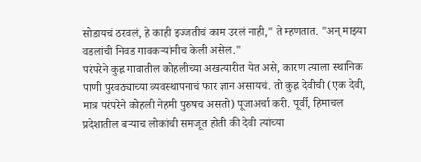सोडायचं ठरवलं, हे काही इज्जतीचं काम उरलं नाही," ते म्हणतात. "अन् माझ्या वडलांची निवड गावकऱ्यांनीच केली असेल."
परंपरेने कुह्ल गावातील कोहलीच्या अखत्यारीत येत असे, कारण त्याला स्थानिक पाणी पुरवठ्याच्या व्यवस्थापनाचं फार ज्ञान असायचं. तो कुह्ल देवीची (एक देवी, मात्र परंपरेने कोहली नेहमी पुरुषच असतो) पूजाअर्चा करी. पूर्वी, हिमाचल प्रदेशातील बऱ्याच लोकांची समजूत होती की देवी त्यांच्या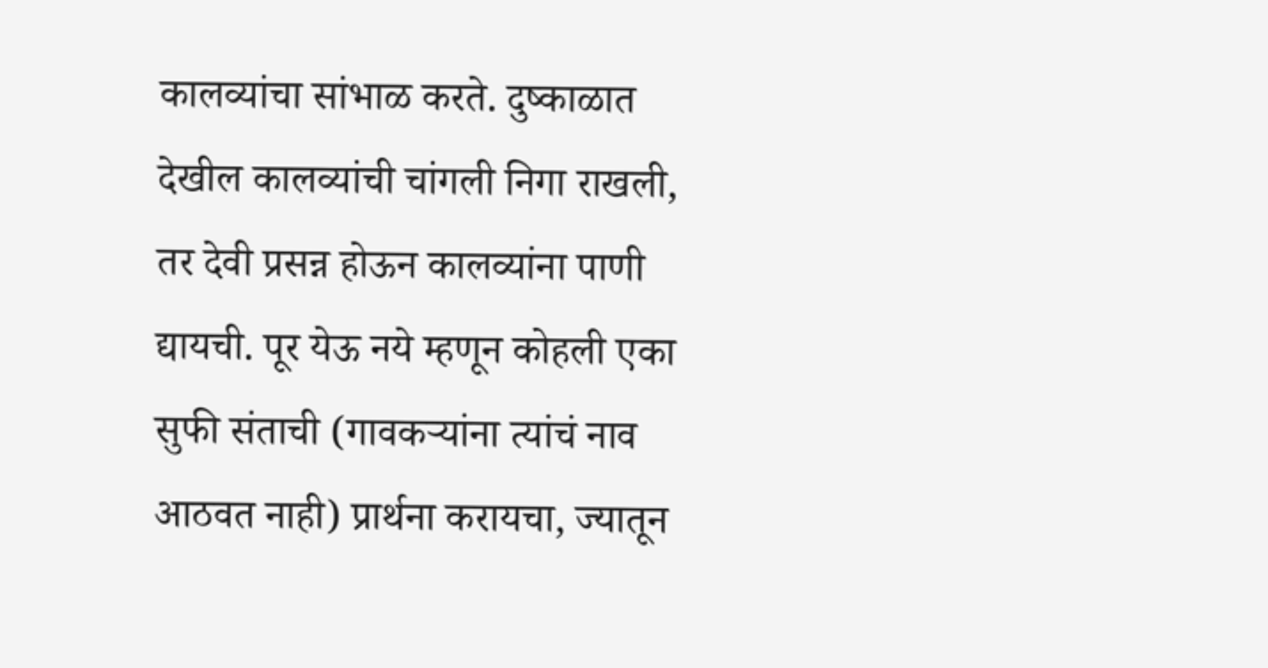कालव्यांचा सांभाळ करते. दुष्काळात देखील कालव्यांची चांगली निगा राखली, तर देवी प्रसन्न होऊन कालव्यांना पाणी द्यायची. पूर येऊ नये म्हणून कोहली एका सुफी संताची (गावकऱ्यांना त्यांचं नाव आठवत नाही) प्रार्थना करायचा, ज्यातून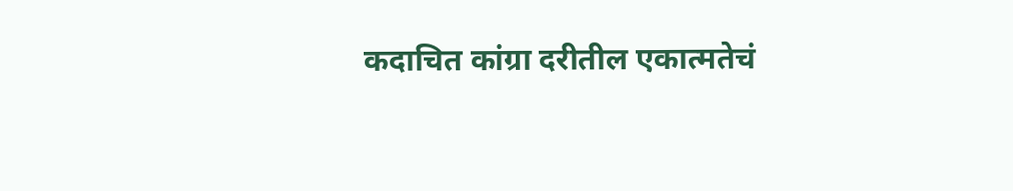कदाचित कांग्रा दरीतील एकात्मतेचं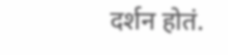दर्शन होतं.